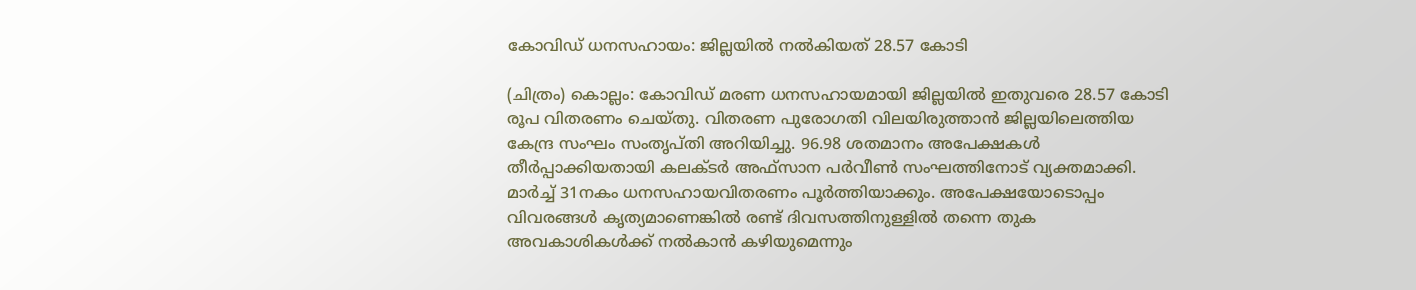കോവിഡ് ധനസഹായം: ജില്ലയിൽ നൽകിയത് 28.57 കോടി

(ചിത്രം) കൊല്ലം: കോവിഡ് മരണ ധനസഹായമായി ജില്ലയിൽ ഇതുവരെ 28.57 കോടി രൂപ വിതരണം ചെയ്തു. വിതരണ പുരോഗതി വിലയിരുത്താന്‍ ജില്ലയിലെത്തിയ കേന്ദ്ര സംഘം സംതൃപ്തി അറിയിച്ചു. 96.98 ശതമാനം അപേക്ഷകള്‍ തീര്‍പ്പാക്കിയതായി കലക്ടര്‍ അഫ്സാന പര്‍വീണ്‍ സംഘത്തിനോട് വ്യക്തമാക്കി. മാര്‍ച്ച് 31നകം ധനസഹായവിതരണം പൂര്‍ത്തിയാക്കും. അപേക്ഷയോടൊപ്പം വിവരങ്ങള്‍ കൃത്യമാണെങ്കില്‍ രണ്ട് ദിവസത്തിനുള്ളില്‍ തന്നെ തുക അവകാശികള്‍ക്ക് നല്‍കാന്‍ കഴിയുമെന്നും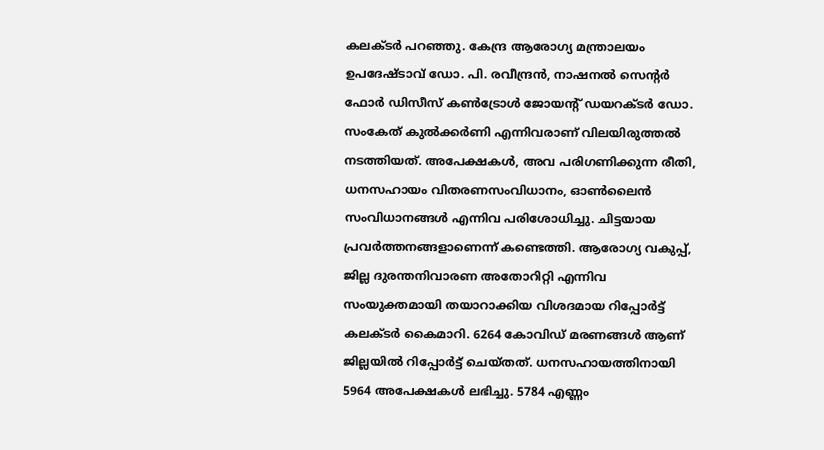കലക്ടര്‍ പറഞ്ഞു. കേന്ദ്ര ആരോഗ്യ മന്ത്രാലയം ഉപദേഷ്ടാവ് ഡോ. പി. രവീന്ദ്രന്‍, നാഷനല്‍ സെന്‍റര്‍ ഫോര്‍ ഡിസീസ് കണ്‍ട്രോള്‍ ജോയന്‍റ് ഡയറക്ടര്‍ ഡോ. സംകേത് കുല്‍ക്കര്‍ണി എന്നിവരാണ് വിലയിരുത്തല്‍ നടത്തിയത്. അപേക്ഷകള്‍, അവ പരിഗണിക്കുന്ന രീതി, ധനസഹായം വിതരണസംവിധാനം, ഓണ്‍ലൈന്‍ സംവിധാനങ്ങള്‍ എന്നിവ പരിശോധിച്ചു. ചിട്ടയായ പ്രവര്‍ത്തനങ്ങളാണെന്ന് കണ്ടെത്തി. ആരോഗ്യ വകുപ്പ്, ജില്ല ദുരന്തനിവാരണ അതോറിറ്റി എന്നിവ സംയുക്തമായി തയാറാക്കിയ വിശദമായ റിപ്പോര്‍ട്ട് കലക്ടര്‍ കൈമാറി. 6264 കോവിഡ് മരണങ്ങള്‍ ആണ് ജില്ലയില്‍ റിപ്പോര്‍ട്ട് ചെയ്തത്. ധനസഹായത്തിനായി 5964 അപേക്ഷകള്‍ ലഭിച്ചു. 5784 എണ്ണം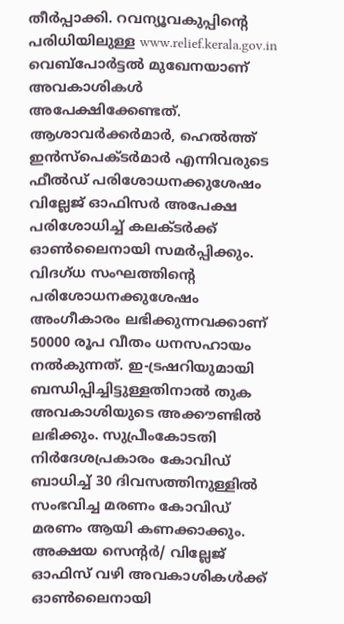തീര്‍പ്പാക്കി. റവന്യൂവകുപ്പിന്‍റെ പരിധിയിലുള്ള www.relief.kerala.gov.in വെബ്പോര്‍ട്ടല്‍ മുഖേനയാണ് അവകാശികള്‍ അപേക്ഷിക്കേണ്ടത്. ആശാവര്‍ക്കര്‍മാര്‍, ഹെല്‍ത്ത് ഇന്‍സ്‌പെക്ടര്‍മാര്‍ എന്നിവരുടെ ഫീല്‍ഡ് പരിശോധനക്കുശേഷം വില്ലേജ് ഓഫിസര്‍ അപേക്ഷ പരിശോധിച്ച് കലക്ടര്‍ക്ക് ഓണ്‍ലൈനായി സമര്‍പ്പിക്കും. വിദഗ്ധ സംഘത്തിന്‍റെ പരിശോധനക്കുശേഷം അംഗീകാരം ലഭിക്കുന്നവക്കാണ് 50000 രൂപ വീതം ധനസഹായം നല്‍കുന്നത്. ഇ-ട്രഷറിയുമായി ബന്ധിപ്പിച്ചിട്ടുള്ളതിനാല്‍ തുക അവകാശിയുടെ അക്കൗണ്ടില്‍ ലഭിക്കും. സുപ്രീംകോടതി നിർദേശപ്രകാരം കോവിഡ് ബാധിച്ച് 30 ദിവസത്തിനുള്ളില്‍ സംഭവിച്ച മരണം കോവിഡ് മരണം ആയി കണക്കാക്കും. അക്ഷയ സെന്‍റര്‍/ വില്ലേജ് ഓഫിസ് വഴി അവകാശികള്‍ക്ക് ഓണ്‍ലൈനായി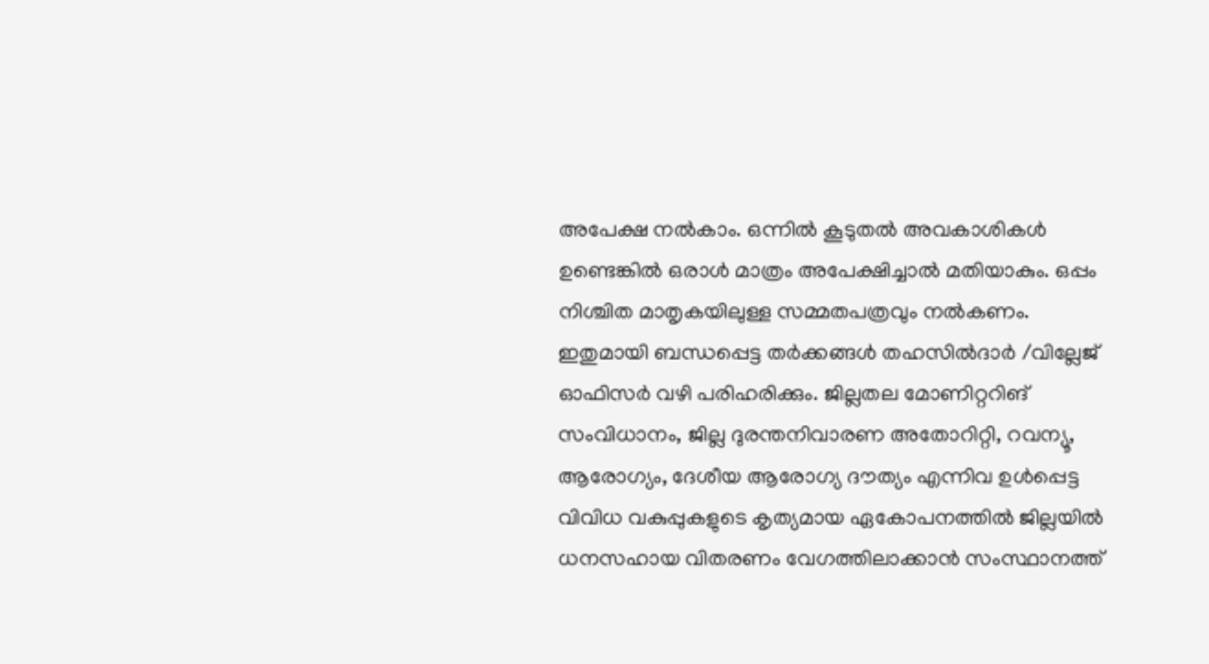അപേക്ഷ നല്‍കാം. ഒന്നില്‍ കൂടുതല്‍ അവകാശികള്‍ ഉണ്ടെങ്കില്‍ ഒരാള്‍ മാത്രം അപേക്ഷിച്ചാല്‍ മതിയാകും. ഒപ്പം നിശ്ചിത മാതൃകയിലുള്ള സമ്മതപത്രവും നല്‍കണം. ഇതുമായി ബന്ധപ്പെട്ട തര്‍ക്കങ്ങള്‍ തഹസില്‍ദാര്‍ /വില്ലേജ് ഓഫിസര്‍ വഴി പരിഹരിക്കും. ജില്ലതല മോണിറ്ററിങ് സംവിധാനം, ജില്ല ദുരന്തനിവാരണ അതോറിറ്റി, റവന്യൂ, ആരോഗ്യം, ദേശീയ ആരോഗ്യ ദൗത്യം എന്നിവ ഉള്‍പ്പെട്ട വിവിധ വകുപ്പുകളുടെ കൃത്യമായ ഏകോപനത്തില്‍ ജില്ലയില്‍ ധനസഹായ വിതരണം വേഗത്തിലാക്കാന്‍ സംസ്ഥാനത്ത്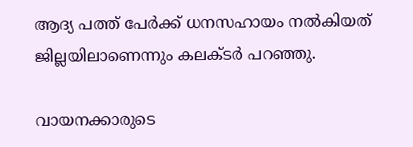ആദ്യ പത്ത് പേര്‍ക്ക് ധനസഹായം നല്‍കിയത് ജില്ലയിലാണെന്നും കലക്ടര്‍ പറഞ്ഞു.

വായനക്കാരുടെ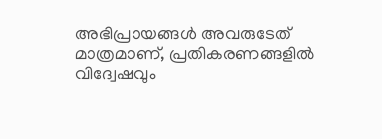അഭിപ്രായങ്ങള്‍ അവരുടേത് മാത്രമാണ്, പ്രതികരണങ്ങളിൽ വിദ്വേഷവും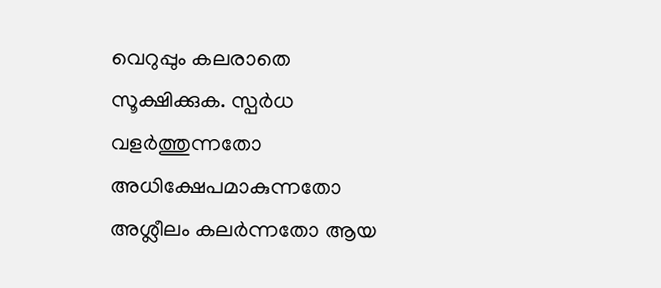വെറുപ്പും കലരാതെ സൂക്ഷിക്കുക. സ്പർധ വളർത്തുന്നതോ അധിക്ഷേപമാകുന്നതോ അശ്ലീലം കലർന്നതോ ആയ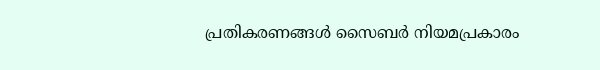പ്രതികരണങ്ങൾ സൈബർ നിയമപ്രകാരം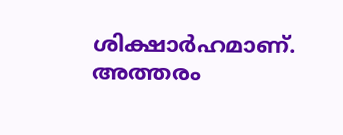ശിക്ഷാർഹമാണ്. അത്തരം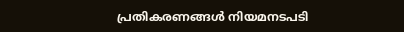പ്രതികരണങ്ങൾ നിയമനടപടി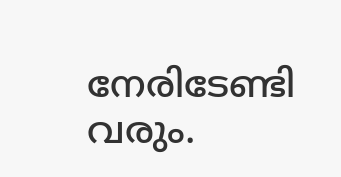നേരിടേണ്ടി വരും.